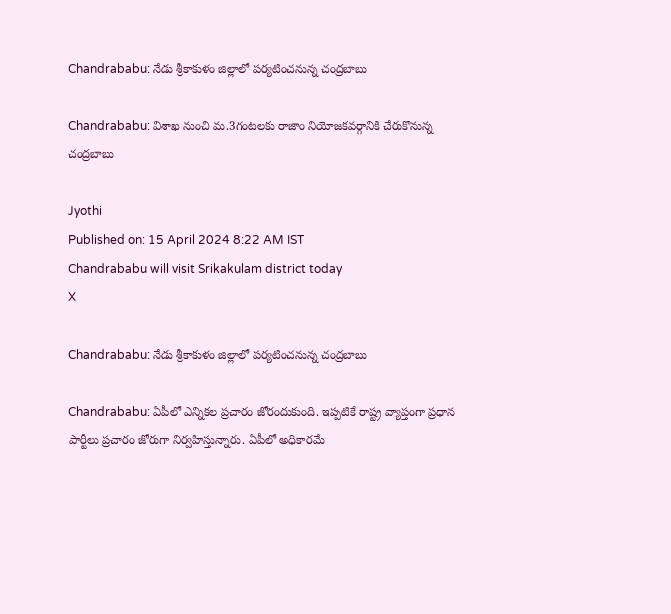Chandrababu: నేడు శ్రీకాకుళం జిల్లాలో పర్యటించనున్న చంద్రబాబు

Chandrababu: విశాఖ నుంచి మ.3గంటలకు రాజాం నియోజకవర్గానికి చేరుకొనున్న చంద్రబాబు

Jyothi
Published on: 15 April 2024 8:22 AM IST
Chandrababu will visit Srikakulam district today
X

Chandrababu: నేడు శ్రీకాకుళం జిల్లాలో పర్యటించనున్న చంద్రబాబు

Chandrababu: ఏపీలో ఎన్నికల ప్రచారం జోరందుకుంది. ఇప్పటికే రాష్ట్ర వ్యాప్తంగా ప్రధాన పార్టీలు ప్రచారం జోరుగా నిర్వహిస్తున్నారు. ఏపీలో అధికారమే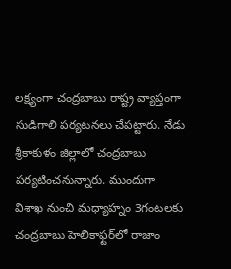లక్ష్యంగా చంద్రబాబు రాష్ట్ర వ్యాప్తంగా సుడిగాలి పర్యటనలు చేపట్టారు. నేడు శ్రీకాకుళం జిల్లాలో చంద్రబాబు పర్యటించనున్నారు. ముందుగా విశాఖ నుంచి మధ్యాహ్నం 3గంటలకు చంద్రబాబు హెలికాఫ్టర్‌లో రాజాం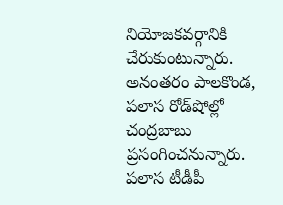నియోజకవర్గానికి చేరుకుంటున్నారు. అనంతరం పాలకొండ, పలాస రోడ్‌షోల్లో చంద్రబాబు ప్రసంగించనున్నారు. పలాస టీడీపీ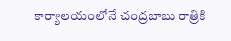కార్యాలయంలోనే చంద్రబాబు రాత్రికి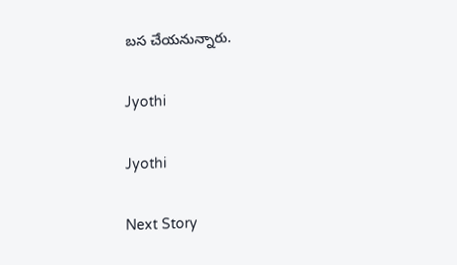బస చేయనున్నారు.

Jyothi

Jyothi

Next Story